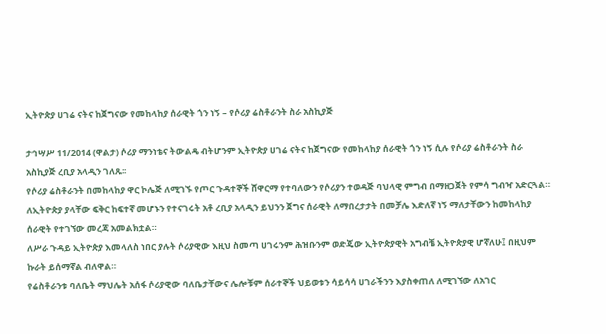ኢትዮጵያ ሀገሬ ናትና ከጀግናው የመከላከያ ሰራዊት ጎን ነኝ – የሶሪያ ሬስቶራንት ስራ አስኪያጅ

ታኅሣሥ 11/2014 (ዋልታ) ሶሪያ ማንነቴና ትውልዴ ብትሆንም ኢትዮጵያ ሀገሬ ናትና ከጀግናው የመከላከያ ሰራዊት ጎን ነኝ ሲሉ የሶሪያ ሬስቶራንት ስራ አስኪያጅ ረቢያ አላዲን ገለጹ፡፡
የሶሪያ ሬስቶራንት በመከላከያ ዋር ኮሌጅ ለሚገኙ የጦር ጉዳተኞች ሸዋርማ የተባለውን የሶሪያን ተወዳጅ ባህላዊ ምግብ በማዘጋጀት የምሳ ግብዣ አድርጓል።
ለኢትዮጵያ ያላቸው ፍቅር ከፍተኛ መሆኑን የተናገሩት አቶ ረቢያ አላዲን ይህንን ጀግና ሰራዊት ለማበረታታት በመቻሌ እድለኛ ነኝ ማለታቸውን ከመከላከያ ሰራዊት የተገኘው መረጃ አመልክቷል።
ለሥራ ጉዳይ ኢትዮጵያ እመላለስ ነበር ያሉት ሶሪያዊው እዚህ ስመጣ ሀገሩንም ሕዝቡንም ወድጄው ኢትዮጵያዊት አግብቼ ኢትዮጵያዊ ሆኛለሁ፤ በዚህም ኩራት ይሰማኛል ብለዋል።
የሬስቶራንቱ ባለቤት ማህሌት አሰፋ ሶሪያዊው ባለቤታቸውና ሌሎቹም ሰራተኞች ህይወቱን ሳይሳሳ ሀገራችንን እያስቀጠለ ለሚገኘው ለአገር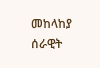መከላከያ ሰራዊት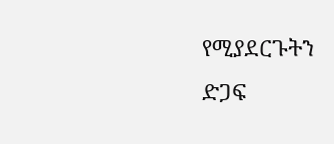የሚያደርጉትን ድጋፍ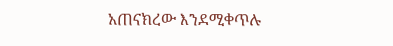አጠናክረው እንደሚቀጥሉ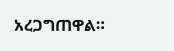አረጋግጠዋል።